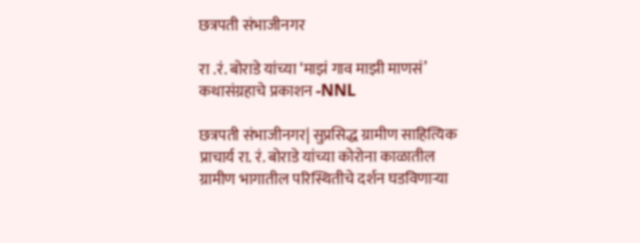छत्रपती संभाजीनगर

रा .रं. बोराडे यांच्या ‘माझं गाव माझी माणसं’ कथासंग्रहाचे प्रकाशन -NNL

छत्रपती संभाजीनगर| सुप्रसिद्ध ग्रामीण साहित्यिक प्राचार्य रा. रं. बोराडे यांच्या कोरोना काळातील ग्रामीण भागातील परिस्थितीचे दर्शन घडविणाऱ्या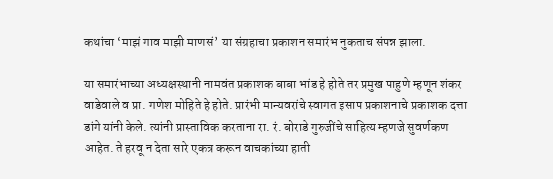कथांचा ‘माझं गाव माझी माणसं’ या संग्रहाचा प्रकाशन समारंभ नुकताच संपन्न झाला.

या समारंभाच्या अध्यक्षस्थानी नामवंत प्रकाशक बाबा भांड हे होते तर प्रमुख पाहुणे म्हणून शंकर वाडेवाले व प्रा. गणेश मोहिते हे होते. प्रारंभी मान्यवरांचे स्वागत इसाप प्रकाशनाचे प्रकाशक दत्ता डांगे यांनी केले. त्यांनी प्रास्ताविक करताना रा. रं. बोराडे गुरुजींचे साहित्य म्हणजे सुवर्णकण आहेत. ते हरवू न देता सारे एकत्र करून वाचकांच्या हाती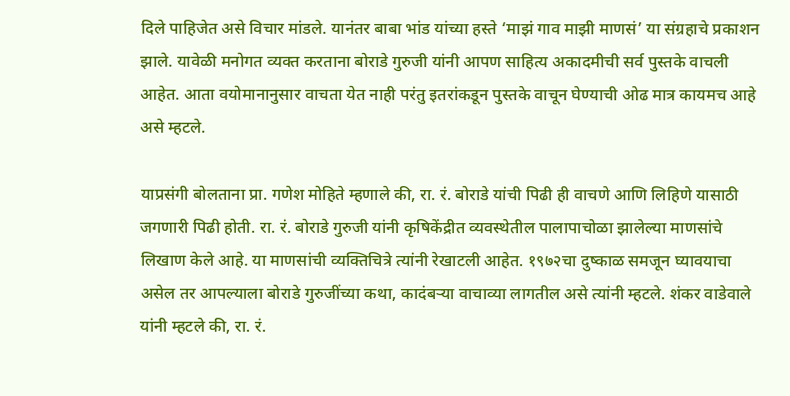दिले पाहिजेत असे विचार मांडले. यानंतर बाबा भांड यांच्या हस्ते ‘माझं गाव माझी माणसं’ या संग्रहाचे प्रकाशन झाले. यावेळी मनोगत व्यक्त करताना बोराडे गुरुजी यांनी आपण साहित्य अकादमीची सर्व पुस्तके वाचली आहेत. आता वयोमानानुसार वाचता येत नाही परंतु इतरांकडून पुस्तके वाचून घेण्याची ओढ मात्र कायमच आहे असे म्हटले.

याप्रसंगी बोलताना प्रा. गणेश मोहिते म्हणाले की, रा. रं. बोराडे यांची पिढी ही वाचणे आणि लिहिणे यासाठी जगणारी पिढी होती. रा. रं. बोराडे गुरुजी यांनी कृषिकेंद्रीत व्यवस्थेतील पालापाचोळा झालेल्या माणसांचे लिखाण केले आहे. या माणसांची व्यक्तिचित्रे त्यांनी रेखाटली आहेत. १९७२चा दुष्काळ समजून घ्यावयाचा असेल तर आपल्याला बोराडे गुरुजींच्या कथा, कादंबऱ्या वाचाव्या लागतील असे त्यांनी म्हटले. शंकर वाडेवाले यांनी म्हटले की, रा. रं.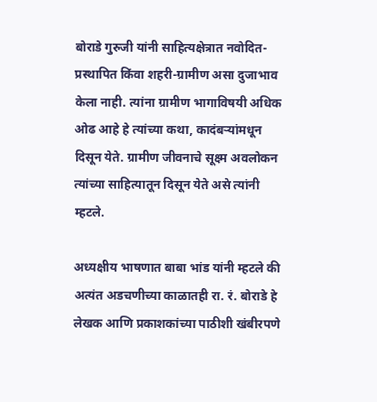बोराडे गुरुजी यांनी साहित्यक्षेत्रात नवोदित-प्रस्थापित किंवा शहरी-ग्रामीण असा दुजाभाव केला नाही. त्यांना ग्रामीण भागाविषयी अधिक ओढ आहे हे त्यांच्या कथा, कादंबऱ्यांमधून दिसून येते. ग्रामीण जीवनाचे सूक्ष्म अवलोकन त्यांच्या साहित्यातून दिसून येते असे त्यांनी म्हटले.

अध्यक्षीय भाषणात बाबा भांड यांनी म्हटले की अत्यंत अडचणीच्या काळातही रा. रं. बोराडे हे लेखक आणि प्रकाशकांच्या पाठीशी खंबीरपणे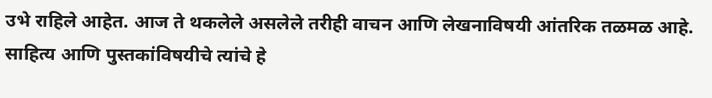उभे राहिले आहेत. आज ते थकलेले असलेले तरीही वाचन आणि लेखनाविषयी आंतरिक तळमळ आहे. साहित्य आणि पुस्तकांविषयीचे त्यांचे हे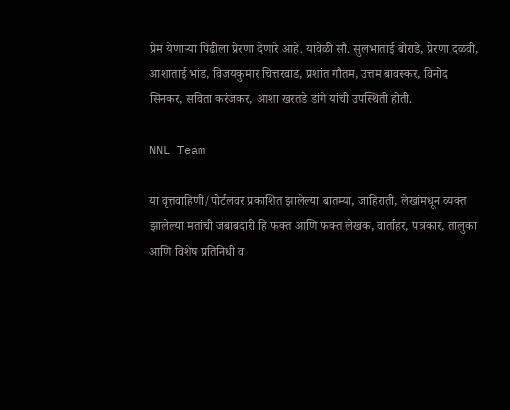प्रेम येणाऱ्या पिढीला प्रेरणा देणारे आहे. यावेळी सौ. सुलभाताई बोराडे, प्रेरणा दळवी, आशाताई भांड, विजयकुमार चित्तरवाड, प्रशांत गौतम, उत्तम बावस्कर, विनोद सिनकर, सविता करंजकर, आशा खरतडे डांगे यांची उपस्थिती होती.

NNL Team

या वृत्तवाहिणी/पोर्टलवर प्रकाशित झालेल्या बातम्या, जाहिराती, लेखांमधून व्यक्त झालेल्या मतांची जबाबदारी हि फक्त आणि फक्त लेखक, वार्ताहर, पत्रकार, तालुका आणि विशेष प्रतिनिधी व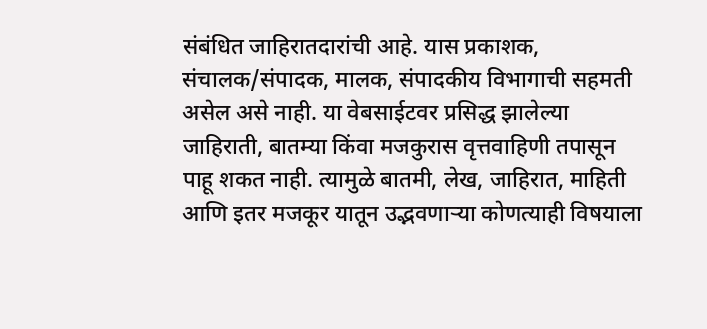संबंधित जाहिरातदारांची आहे. यास प्रकाशक, संचालक/संपादक, मालक, संपादकीय विभागाची सहमती असेल असे नाही. या वेबसाईटवर प्रसिद्ध झालेल्या जाहिराती, बातम्या किंवा मजकुरास वृत्तवाहिणी तपासून पाहू शकत नाही. त्यामुळे बातमी, लेख, जाहिरात, माहिती आणि इतर मजकूर यातून उद्भवणाऱ्या कोणत्याही विषयाला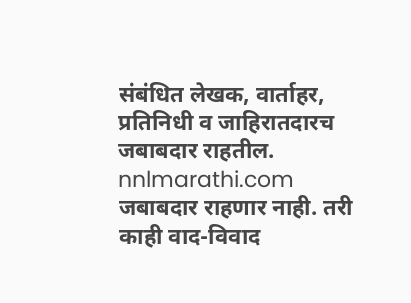संबंधित लेखक, वार्ताहर, प्रतिनिधी व जाहिरातदारच जबाबदार राहतील. nnlmarathi.com जबाबदार राहणार नाही. तरी काही वाद-विवाद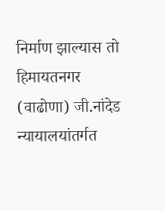निर्माण झाल्यास तो हिमायतनगर (वाढोणा) जी.नांदेड न्यायालयांतर्गत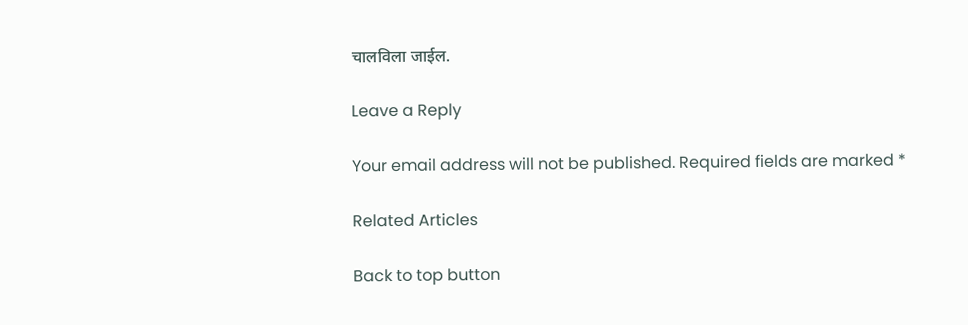चालविला जाईल.

Leave a Reply

Your email address will not be published. Required fields are marked *

Related Articles

Back to top button